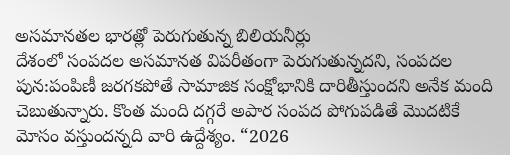అసమానతల భారత్లో పెరుగుతున్న బిలియనీర్లు
దేశంలో సంపదల అసమానత విపరీతంగా పెరుగుతున్నదని, సంపదల పున:పంపిణీ జరగకపోతే సామాజిక సంక్షోభానికి దారితీస్తుందని అనేక మంది చెబుతున్నారు. కొంత మంది దగ్గరే అపార సంపద పోగుపడితే మొదటికే మోసం వస్తుందన్నది వారి ఉద్దేశ్యం. “2026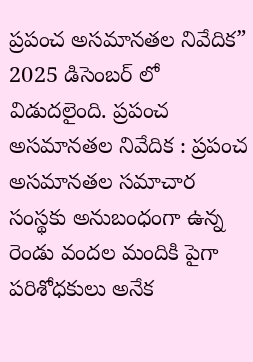ప్రపంచ అసమానతల నివేదిక” 2025 డిసెంబర్ లో విడుదలైంది. ప్రపంచ అసమానతల నివేదిక : ప్రపంచ అసమానతల సమాచార సంస్థకు అనుబంధంగా ఉన్న రెండు వందల మందికి పైగా పరిశోధకులు అనేక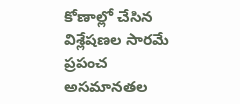కోణాల్లో చేసిన విశ్లేషణల సారమే ప్రపంచ అసమానతల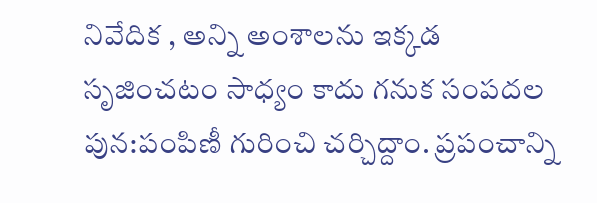నివేదిక , అన్ని అంశాలను ఇక్కడ సృజించటం సాధ్యం కాదు గనుక సంపదల పున:పంపిణీ గురించి చర్చిద్దాం. ప్రపంచాన్ని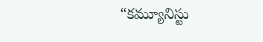“కమ్యూనిస్టు